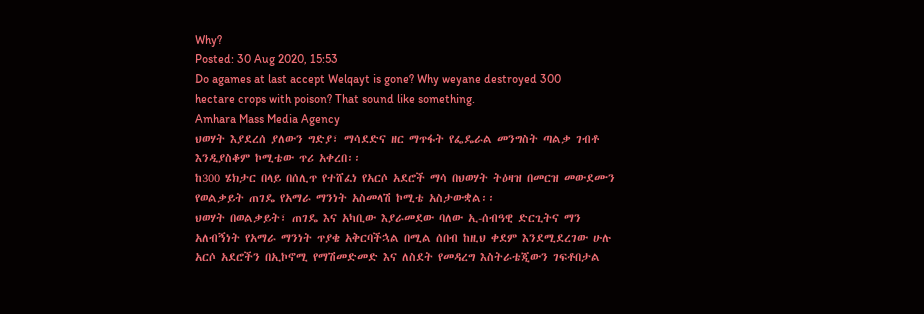Why?
Posted: 30 Aug 2020, 15:53
Do agames at last accept Welqayt is gone? Why weyane destroyed 300 hectare crops with poison? That sound like something.
Amhara Mass Media Agency
ህወሃት እያደረሰ ያለውን ግድያ፣ ማሳደድና ዘር ማጥፋት የፌዴራል መንግስት ጣልቃ ገብቶ እንዲያስቆም ኮሚቴው ጥሪ አቀረበ፡፡
ከ300 ሄክታር በላይ በሰሊጥ የተሸፈነ የአርሶ አደሮች ማሳ በህወሃት ትዕዛዝ በመርዝ መውደሙን የወልቃይት ጠገዴ የአማራ ማንነት አስመላሽ ኮሚቴ አስታውቋል፡፡
ህወሃት በወልቃይት፣ ጠገዴ እና አካቢው እያራመደው ባለው ኢ-ሰብዓዊ ድርጊትና ማን አለብኝነት የአማራ ማንነት ጥያቄ አቅርባችኋል በሚል ሰበብ ከዚህ ቀደም እንደሚደረገው ሁሉ አርሶ አደሮችን በኢኮኖሚ የማሽመድመድ እና ለስደት የመዳረግ እስትራቴጂውን ገፍቶበታል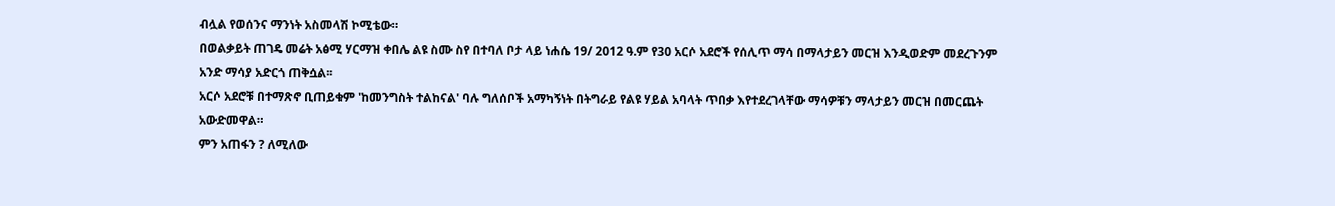ብሏል የወሰንና ማንነት አስመላሽ ኮሚቴው።
በወልቃይት ጠገዴ መሬት አፅሚ ሃርማዝ ቀበሌ ልዩ ስሙ ስየ በተባለ ቦታ ላይ ነሐሴ 19/ 2012 ዓ.ም የ30 አርሶ አደሮች የሰሊጥ ማሳ በማላታይን መርዝ እንዲወድም መደረጉንም አንድ ማሳያ አድርጎ ጠቅሷል፡፡
አርሶ አደሮቹ በተማጽኖ ቢጠይቁም 'ከመንግስት ተልከናል' ባሉ ግለሰቦች አማካኝነት በትግራይ የልዩ ሃይል አባላት ጥበቃ እየተደረገላቸው ማሳዎቹን ማላታይን መርዝ በመርጨት አውድመዋል።
ምን አጠፋን ? ለሚለው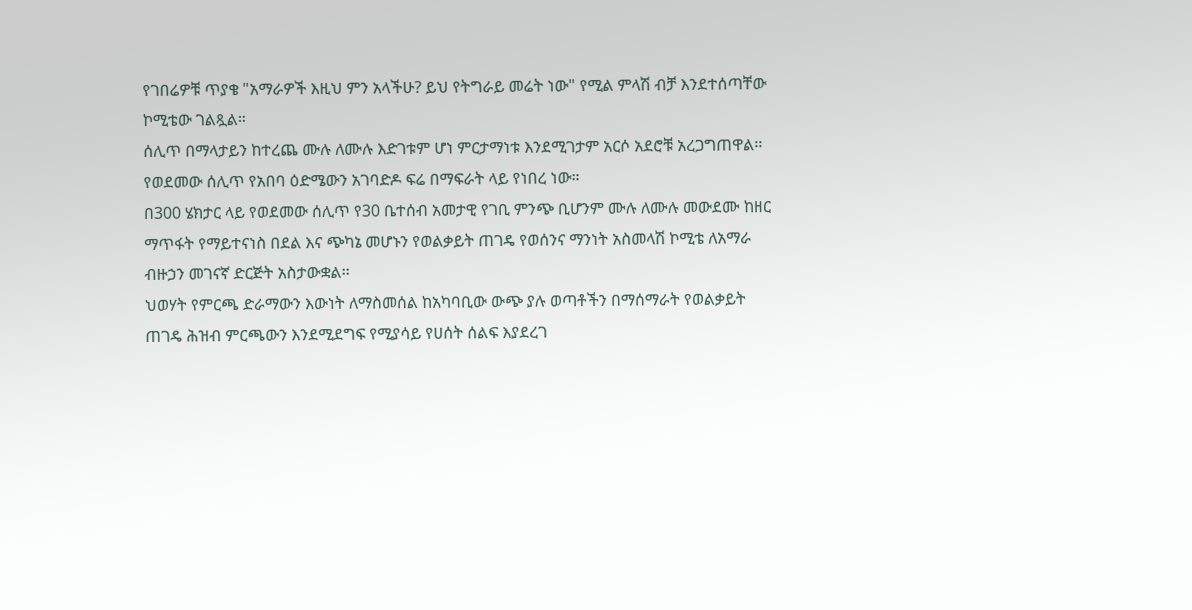የገበሬዎቹ ጥያቄ "አማራዎች እዚህ ምን አላችሁ? ይህ የትግራይ መሬት ነው" የሚል ምላሽ ብቻ እንደተሰጣቸው ኮሚቴው ገልጿል።
ሰሊጥ በማላታይን ከተረጨ ሙሉ ለሙሉ እድገቱም ሆነ ምርታማነቱ እንደሚገታም አርሶ አደሮቹ አረጋግጠዋል፡፡ የወደመው ሰሊጥ የአበባ ዕድሜውን አገባድዶ ፍሬ በማፍራት ላይ የነበረ ነው።
በ300 ሄክታር ላይ የወደመው ሰሊጥ የ30 ቤተሰብ አመታዊ የገቢ ምንጭ ቢሆንም ሙሉ ለሙሉ መውደሙ ከዘር ማጥፋት የማይተናነስ በደል እና ጭካኔ መሆኑን የወልቃይት ጠገዴ የወሰንና ማንነት አስመላሽ ኮሚቴ ለአማራ ብዙኃን መገናኛ ድርጅት አስታውቋል፡፡
ህወሃት የምርጫ ድራማውን እውነት ለማስመሰል ከአካባቢው ውጭ ያሉ ወጣቶችን በማሰማራት የወልቃይት ጠገዴ ሕዝብ ምርጫውን እንደሚደግፍ የሚያሳይ የሀሰት ሰልፍ እያደረገ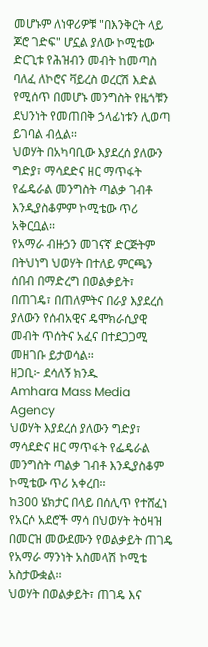መሆኑም ለነዋሪዎቹ "በእንቅርት ላይ ጆሮ ገድፍ" ሆኗል ያለው ኮሚቴው ድርጊቱ የሕዝብን መብት ከመጣስ ባለፈ ለኮሮና ቫይረስ ወረርሽ እድል የሚሰጥ በመሆኑ መንግስት የዜጎቹን ደህንነት የመጠበቅ ኃላፊነቱን ሊወጣ ይገባል ብሏል፡፡
ህወሃት በአካባቢው እያደረሰ ያለውን ግድያ፣ ማሳደድና ዘር ማጥፋት የፌዴራል መንግስት ጣልቃ ገብቶ እንዲያስቆምም ኮሚቴው ጥሪ አቅርቧል፡፡
የአማራ ብዙኃን መገናኛ ድርጅትም በትህነግ ህወሃት በተለይ ምርጫን ሰበብ በማድረግ በወልቃይት፣ በጠገዴ፣ በጠለምትና በራያ እያደረሰ ያለውን የሰብአዊና ዴሞክራሲያዊ መብት ጥሰትና አፈና በተደጋጋሚ መዘገቡ ይታወሳል፡፡
ዘጋቢ፦ ደሳለኝ ክንዱ
Amhara Mass Media Agency
ህወሃት እያደረሰ ያለውን ግድያ፣ ማሳደድና ዘር ማጥፋት የፌዴራል መንግስት ጣልቃ ገብቶ እንዲያስቆም ኮሚቴው ጥሪ አቀረበ፡፡
ከ300 ሄክታር በላይ በሰሊጥ የተሸፈነ የአርሶ አደሮች ማሳ በህወሃት ትዕዛዝ በመርዝ መውደሙን የወልቃይት ጠገዴ የአማራ ማንነት አስመላሽ ኮሚቴ አስታውቋል፡፡
ህወሃት በወልቃይት፣ ጠገዴ እና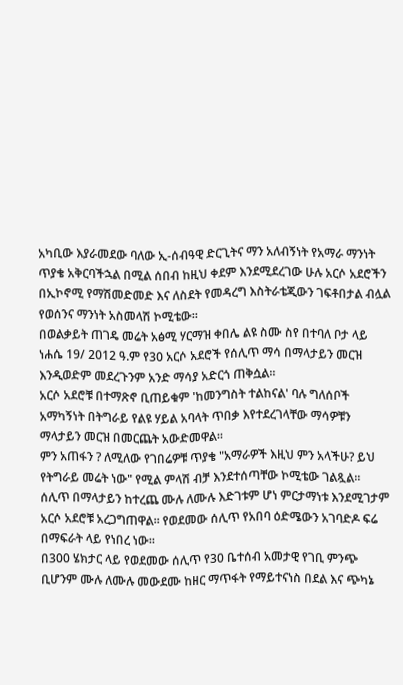አካቢው እያራመደው ባለው ኢ-ሰብዓዊ ድርጊትና ማን አለብኝነት የአማራ ማንነት ጥያቄ አቅርባችኋል በሚል ሰበብ ከዚህ ቀደም እንደሚደረገው ሁሉ አርሶ አደሮችን በኢኮኖሚ የማሽመድመድ እና ለስደት የመዳረግ እስትራቴጂውን ገፍቶበታል ብሏል የወሰንና ማንነት አስመላሽ ኮሚቴው።
በወልቃይት ጠገዴ መሬት አፅሚ ሃርማዝ ቀበሌ ልዩ ስሙ ስየ በተባለ ቦታ ላይ ነሐሴ 19/ 2012 ዓ.ም የ30 አርሶ አደሮች የሰሊጥ ማሳ በማላታይን መርዝ እንዲወድም መደረጉንም አንድ ማሳያ አድርጎ ጠቅሷል፡፡
አርሶ አደሮቹ በተማጽኖ ቢጠይቁም 'ከመንግስት ተልከናል' ባሉ ግለሰቦች አማካኝነት በትግራይ የልዩ ሃይል አባላት ጥበቃ እየተደረገላቸው ማሳዎቹን ማላታይን መርዝ በመርጨት አውድመዋል።
ምን አጠፋን ? ለሚለው የገበሬዎቹ ጥያቄ "አማራዎች እዚህ ምን አላችሁ? ይህ የትግራይ መሬት ነው" የሚል ምላሽ ብቻ እንደተሰጣቸው ኮሚቴው ገልጿል።
ሰሊጥ በማላታይን ከተረጨ ሙሉ ለሙሉ እድገቱም ሆነ ምርታማነቱ እንደሚገታም አርሶ አደሮቹ አረጋግጠዋል፡፡ የወደመው ሰሊጥ የአበባ ዕድሜውን አገባድዶ ፍሬ በማፍራት ላይ የነበረ ነው።
በ300 ሄክታር ላይ የወደመው ሰሊጥ የ30 ቤተሰብ አመታዊ የገቢ ምንጭ ቢሆንም ሙሉ ለሙሉ መውደሙ ከዘር ማጥፋት የማይተናነስ በደል እና ጭካኔ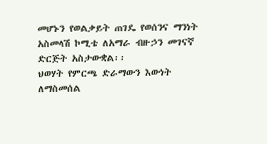መሆኑን የወልቃይት ጠገዴ የወሰንና ማንነት አስመላሽ ኮሚቴ ለአማራ ብዙኃን መገናኛ ድርጅት አስታውቋል፡፡
ህወሃት የምርጫ ድራማውን እውነት ለማስመሰል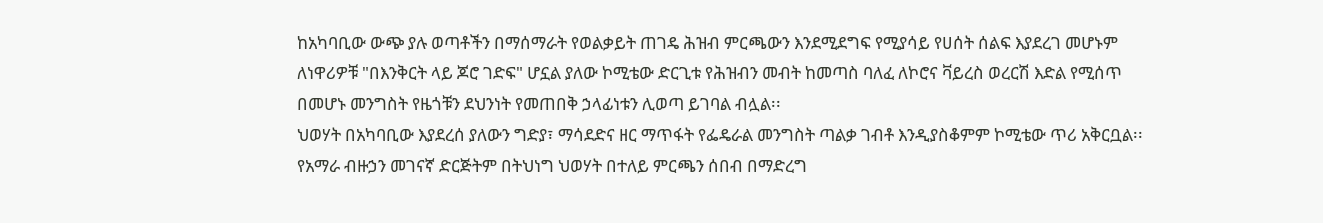ከአካባቢው ውጭ ያሉ ወጣቶችን በማሰማራት የወልቃይት ጠገዴ ሕዝብ ምርጫውን እንደሚደግፍ የሚያሳይ የሀሰት ሰልፍ እያደረገ መሆኑም ለነዋሪዎቹ "በእንቅርት ላይ ጆሮ ገድፍ" ሆኗል ያለው ኮሚቴው ድርጊቱ የሕዝብን መብት ከመጣስ ባለፈ ለኮሮና ቫይረስ ወረርሽ እድል የሚሰጥ በመሆኑ መንግስት የዜጎቹን ደህንነት የመጠበቅ ኃላፊነቱን ሊወጣ ይገባል ብሏል፡፡
ህወሃት በአካባቢው እያደረሰ ያለውን ግድያ፣ ማሳደድና ዘር ማጥፋት የፌዴራል መንግስት ጣልቃ ገብቶ እንዲያስቆምም ኮሚቴው ጥሪ አቅርቧል፡፡
የአማራ ብዙኃን መገናኛ ድርጅትም በትህነግ ህወሃት በተለይ ምርጫን ሰበብ በማድረግ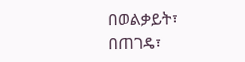በወልቃይት፣ በጠገዴ፣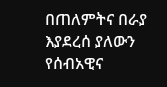በጠለምትና በራያ እያደረሰ ያለውን የሰብአዊና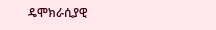ዴሞክራሲያዊ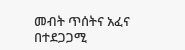መብት ጥሰትና አፈና በተደጋጋሚ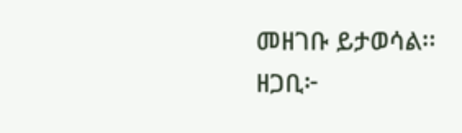መዘገቡ ይታወሳል፡፡
ዘጋቢ፦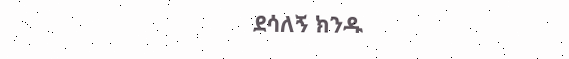ደሳለኝ ክንዱ